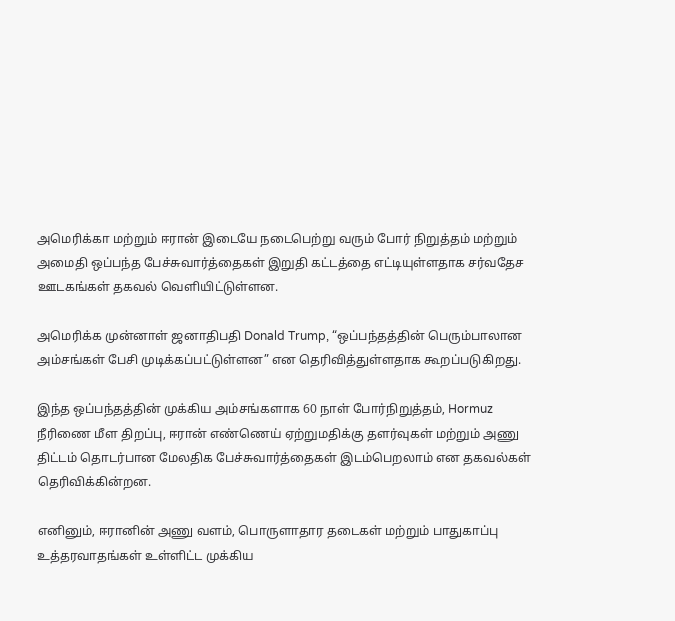அமெரிக்கா மற்றும் ஈரான் இடையே நடைபெற்று வரும் போர் நிறுத்தம் மற்றும் அமைதி ஒப்பந்த பேச்சுவார்த்தைகள் இறுதி கட்டத்தை எட்டியுள்ளதாக சர்வதேச ஊடகங்கள் தகவல் வெளியிட்டுள்ளன.

அமெரிக்க முன்னாள் ஜனாதிபதி Donald Trump, “ஒப்பந்தத்தின் பெரும்பாலான அம்சங்கள் பேசி முடிக்கப்பட்டுள்ளன” என தெரிவித்துள்ளதாக கூறப்படுகிறது.

இந்த ஒப்பந்தத்தின் முக்கிய அம்சங்களாக 60 நாள் போர்நிறுத்தம், Hormuz நீரிணை மீள திறப்பு, ஈரான் எண்ணெய் ஏற்றுமதிக்கு தளர்வுகள் மற்றும் அணு திட்டம் தொடர்பான மேலதிக பேச்சுவார்த்தைகள் இடம்பெறலாம் என தகவல்கள் தெரிவிக்கின்றன.

எனினும், ஈரானின் அணு வளம், பொருளாதார தடைகள் மற்றும் பாதுகாப்பு உத்தரவாதங்கள் உள்ளிட்ட முக்கிய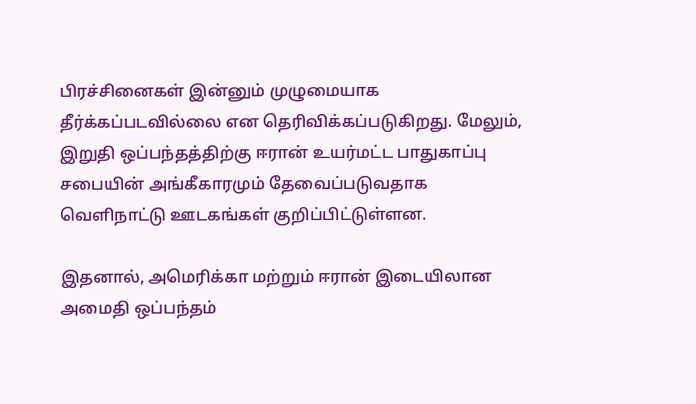பிரச்சினைகள் இன்னும் முழுமையாக தீர்க்கப்படவில்லை என தெரிவிக்கப்படுகிறது. மேலும், இறுதி ஒப்பந்தத்திற்கு ஈரான் உயர்மட்ட பாதுகாப்பு சபையின் அங்கீகாரமும் தேவைப்படுவதாக வெளிநாட்டு ஊடகங்கள் குறிப்பிட்டுள்ளன.

இதனால், அமெரிக்கா மற்றும் ஈரான் இடையிலான அமைதி ஒப்பந்தம்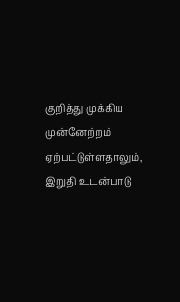குறித்து முக்கிய முன்னேற்றம் ஏற்பட்டுள்ளதாலும், இறுதி உடன்பாடு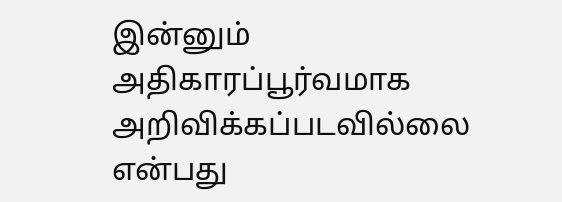இன்னும் அதிகாரப்பூர்வமாக அறிவிக்கப்படவில்லை என்பது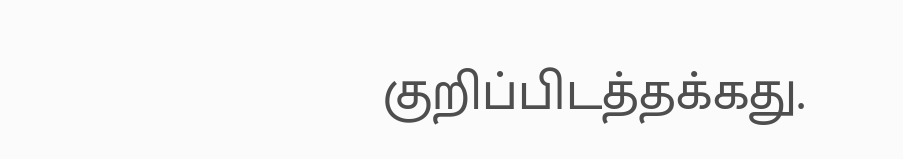குறிப்பிடத்தக்கது.